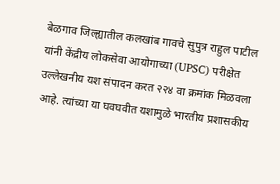बेळगाव जिल्ह्यातील कलखांब गावचे सुपुत्र राहुल पाटील यांनी केंद्रीय लोकसेवा आयोगाच्या (UPSC) परीक्षेत उल्लेखनीय यश संपादन करत २२४ वा क्रमांक मिळवला आहे. त्यांच्या या घवघवीत यशामुळे भारतीय प्रशासकीय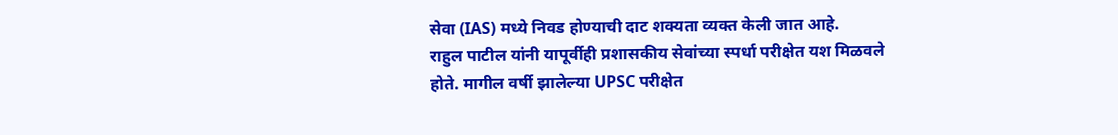सेवा (IAS) मध्ये निवड होण्याची दाट शक्यता व्यक्त केली जात आहे.
राहुल पाटील यांनी यापूर्वीही प्रशासकीय सेवांच्या स्पर्धा परीक्षेत यश मिळवले होते. मागील वर्षी झालेल्या UPSC परीक्षेत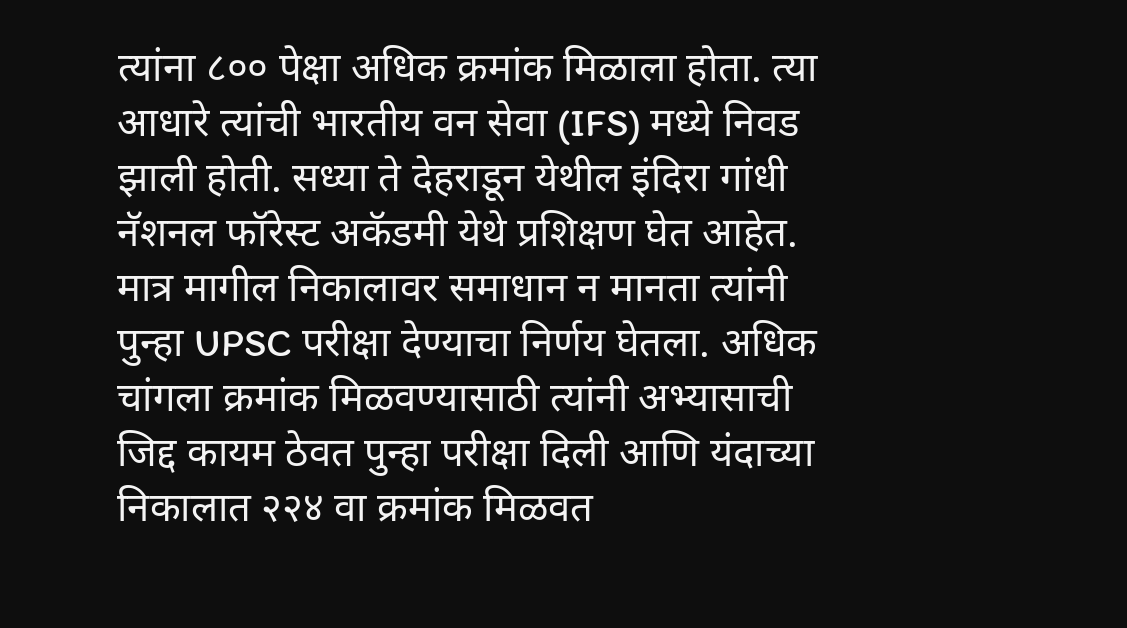त्यांना ८०० पेक्षा अधिक क्रमांक मिळाला होता. त्या आधारे त्यांची भारतीय वन सेवा (IFS) मध्ये निवड झाली होती. सध्या ते देहराडून येथील इंदिरा गांधी नॅशनल फॉरेस्ट अकॅडमी येथे प्रशिक्षण घेत आहेत.
मात्र मागील निकालावर समाधान न मानता त्यांनी पुन्हा UPSC परीक्षा देण्याचा निर्णय घेतला. अधिक चांगला क्रमांक मिळवण्यासाठी त्यांनी अभ्यासाची जिद्द कायम ठेवत पुन्हा परीक्षा दिली आणि यंदाच्या निकालात २२४ वा क्रमांक मिळवत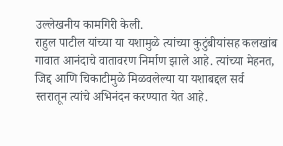उल्लेखनीय कामगिरी केली.
राहुल पाटील यांच्या या यशामुळे त्यांच्या कुटुंबीयांसह कलखांब गावात आनंदाचे वातावरण निर्माण झाले आहे. त्यांच्या मेहनत, जिद्द आणि चिकाटीमुळे मिळवलेल्या या यशाबद्दल सर्व स्तरातून त्यांचे अभिनंदन करण्यात येत आहे.